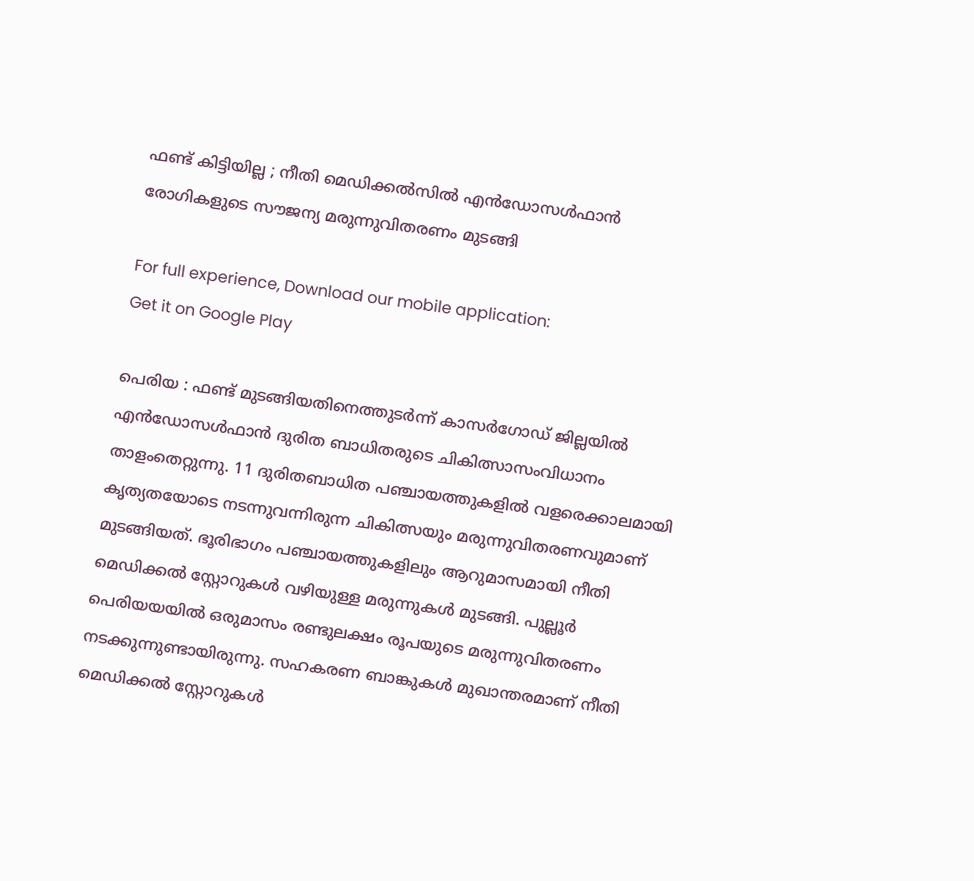ഫണ്ട് കിട്ടിയില്ല ; നീതി മെഡിക്കൽസിൽ എൻഡോസൾഫാൻ രോഗികളുടെ സൗജന്യ മരുന്നുവിതരണം മുടങ്ങി

For full experience, Download our mobile application:
Get it on Google Play

പെരിയ : ഫണ്ട് മുടങ്ങിയതിനെത്തുടർന്ന് കാസർഗോഡ് ജില്ലയിൽ എൻഡോസൾഫാൻ ദുരിത ബാധിതരുടെ ചികിത്സാസംവിധാനം താളംതെറ്റുന്നു. 11 ദുരിതബാധിത പഞ്ചായത്തുകളിൽ വളരെക്കാലമായി കൃത്യതയോടെ നടന്നുവന്നിരുന്ന ചികിത്സയും മരുന്നുവിതരണവുമാണ് മുടങ്ങിയത്. ഭൂരിഭാഗം പഞ്ചായത്തുകളിലും ആറുമാസമായി നീതി മെഡിക്കൽ സ്റ്റോറുകൾ വഴിയുള്ള മരുന്നുകൾ മുടങ്ങി. പുല്ലൂർ പെരിയയയിൽ ഒരുമാസം രണ്ടുലക്ഷം രൂപയുടെ മരുന്നുവിതരണം നടക്കുന്നുണ്ടായിരുന്നു. സഹകരണ ബാങ്കുകൾ മുഖാന്തരമാണ് നീതി മെഡിക്കൽ സ്റ്റോറുകൾ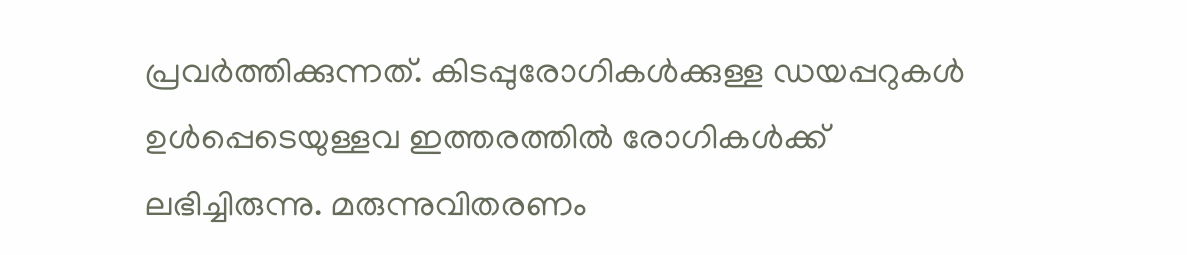പ്രവർത്തിക്കുന്നത്. കിടപ്പുരോഗികൾക്കുള്ള ഡയപ്പറുകൾ ഉൾപ്പെടെയുള്ളവ ഇത്തരത്തിൽ രോഗികൾക്ക് ലഭിച്ചിരുന്നു. മരുന്നുവിതരണം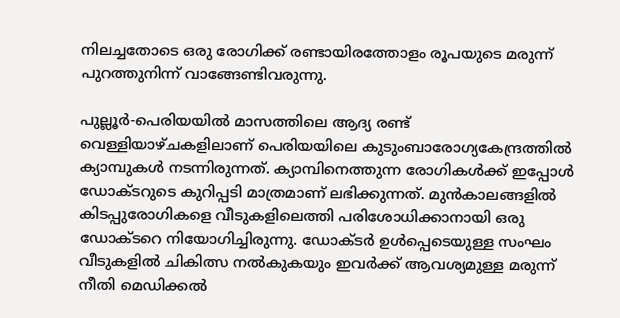നിലച്ചതോടെ ഒരു രോഗിക്ക് രണ്ടായിരത്തോളം രൂപയുടെ മരുന്ന് പുറത്തുനിന്ന് വാങ്ങേണ്ടിവരുന്നു.

പുല്ലൂർ-പെരിയയിൽ മാസത്തിലെ ആദ്യ രണ്ട് വെള്ളിയാഴ്ചകളിലാണ് പെരിയയിലെ കുടുംബാരോഗ്യകേന്ദ്രത്തിൽ ക്യാമ്പുകൾ നടന്നിരുന്നത്. ക്യാമ്പിനെത്തുന്ന രോഗികൾക്ക് ഇപ്പോൾ ഡോക്ടറുടെ കുറിപ്പടി മാത്രമാണ് ലഭിക്കുന്നത്. മുൻകാലങ്ങളിൽ കിടപ്പുരോഗികളെ വീടുകളിലെത്തി പരിശോധിക്കാനായി ഒരു ഡോക്ടറെ നിയോഗിച്ചിരുന്നു. ഡോക്ടർ ഉൾപ്പെടെയുള്ള സംഘം വീടുകളിൽ ചികിത്സ നൽകുകയും ഇവർക്ക് ആവശ്യമുള്ള മരുന്ന് നീതി മെഡിക്കൽ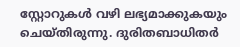സ്റ്റോറുകൾ വഴി ലഭ്യമാക്കുകയും ചെയ്തിരുന്നു. ദുരിതബാധിതർ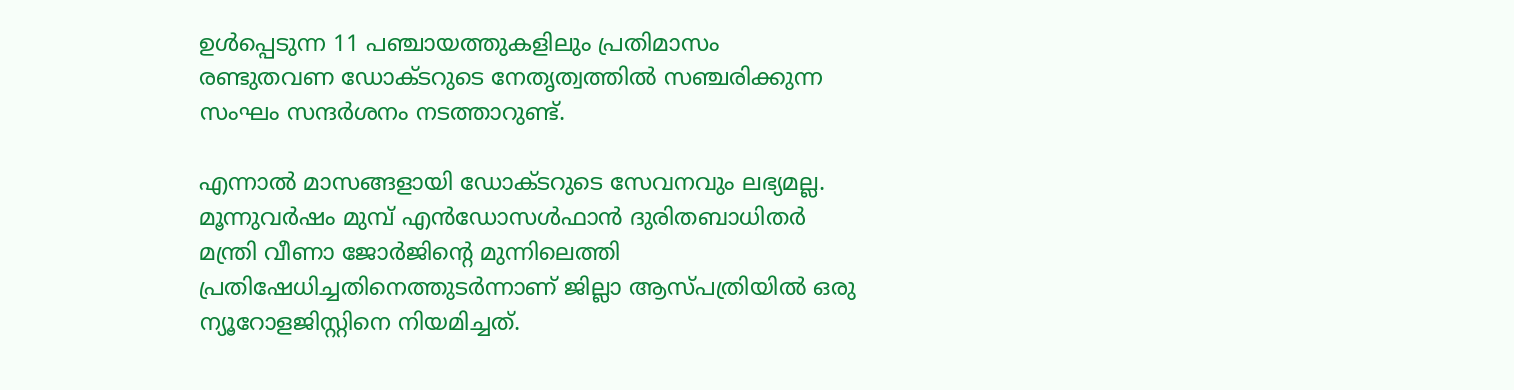ഉൾപ്പെടുന്ന 11 പഞ്ചായത്തുകളിലും പ്രതിമാസം രണ്ടുതവണ ഡോക്ടറുടെ നേതൃത്വത്തിൽ സഞ്ചരിക്കുന്ന സംഘം സന്ദർശനം നടത്താറുണ്ട്.

എന്നാൽ മാസങ്ങളായി ഡോക്ടറുടെ സേവനവും ലഭ്യമല്ല. മൂന്നുവർഷം മുമ്പ് എൻഡോസൾഫാൻ ദുരിതബാധിതർ മന്ത്രി വീണാ ജോർജിന്റെ മുന്നിലെത്തി പ്രതിഷേധിച്ചതിനെത്തുടർന്നാണ് ജില്ലാ ആസ്പത്രിയിൽ ഒരു ന്യൂറോളജിസ്റ്റിനെ നിയമിച്ചത്.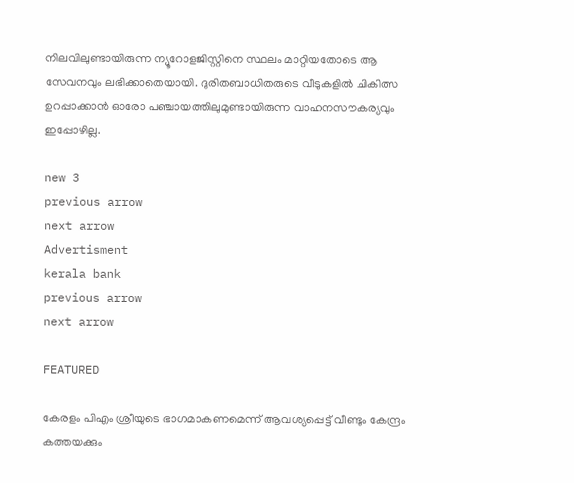നിലവിലുണ്ടായിരുന്ന ന്യൂറോളജിസ്റ്റിനെ സ്ഥലം മാറ്റിയതോടെ ആ സേവനവും ലഭിക്കാതെയായി. ദുരിതബാധിതരുടെ വീടുകളിൽ ചികിത്സ ഉറപ്പാക്കാൻ ഓരോ പഞ്ചായത്തിലുമുണ്ടായിരുന്ന വാഹനസൗകര്യവും ഇപ്പോഴില്ല.

new 3
previous arrow
next arrow
Advertisment
kerala bank
previous arrow
next arrow

FEATURED

കേരളം പിഎം ശ്രീയുടെ ഭാഗമാകണമെന്ന് ആവശ്യപ്പെട്ട് വീണ്ടും കേന്ദ്രം കത്തയക്കും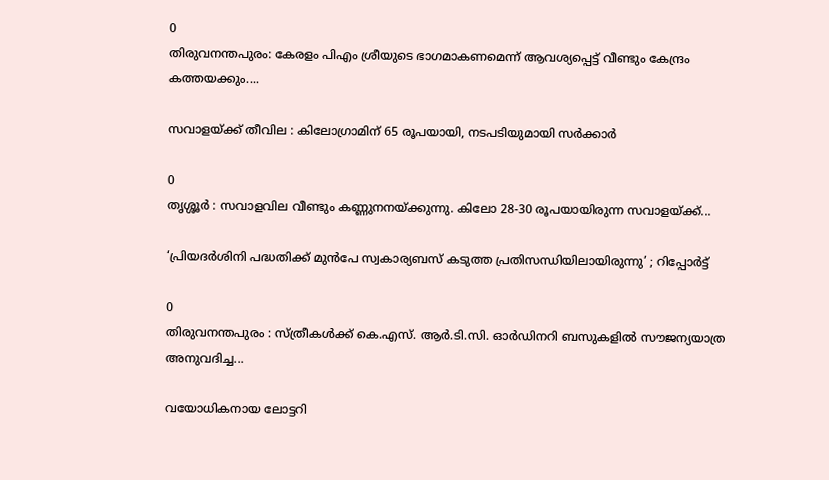0
തിരുവനന്തപുരം: കേരളം പിഎം ശ്രീയുടെ ഭാഗമാകണമെന്ന് ആവശ്യപ്പെട്ട് വീണ്ടും കേന്ദ്രം കത്തയക്കും....

സവാളയ്ക്ക് തീവില : കിലോഗ്രാമിന് 65 രൂപയായി, നടപടിയുമായി സർക്കാർ

0
തൃശ്ശൂർ : സവാളവില വീണ്ടും കണ്ണുനനയ്ക്കുന്നു. കിലോ 28-30 രൂപയായിരുന്ന സവാളയ്ക്ക്...

‘പ്രിയദർശിനി പദ്ധതിക്ക് മുൻപേ സ്വകാര്യബസ് കടുത്ത പ്രതിസന്ധിയിലായിരുന്നു’ ; റിപ്പോർട്ട്

0
തിരുവനന്തപുരം : സ്ത്രീകൾക്ക് കെ.എസ്. ആർ.ടി.സി. ഓർഡിനറി ബസുകളിൽ സൗജന്യയാത്ര അനുവദിച്ച...

വയോധികനായ ലോട്ടറി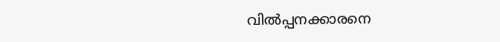വിൽപ്പനക്കാരനെ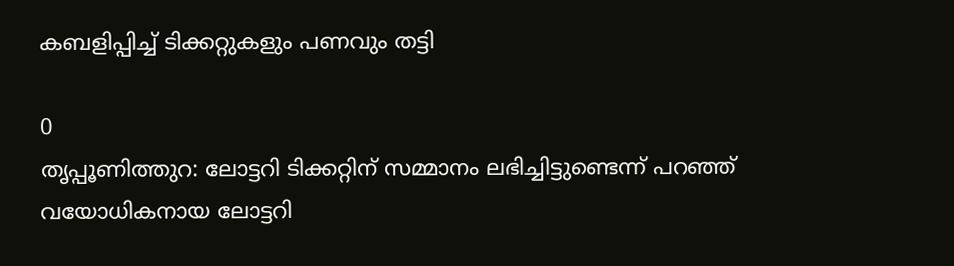കബളിപ്പിച്ച് ടിക്കറ്റുകളും പണവും തട്ടി

0
തൃപ്പൂണിത്തുറ: ലോട്ടറി ടിക്കറ്റിന് സമ്മാനം ലഭിച്ചിട്ടുണ്ടെന്ന് പറഞ്ഞ് വയോധികനായ ലോട്ടറി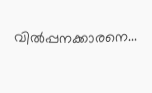വിൽപ്പനക്കാരനെ...